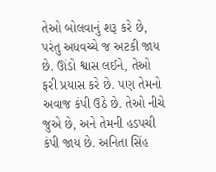તેઓ બોલવાનું શરૂ કરે છે, પરંતુ અધવચ્ચે જ અટકી જાય છે. ઊંડો શ્વાસ લઈને, તેઓ ફરી પ્રયાસ કરે છે. પણ તેમનો અવાજ કંપી ઉઠે છે. તેઓ નીચે જુએ છે, અને તેમની હડપચી કંપી જાય છે. અનિતા સિંહ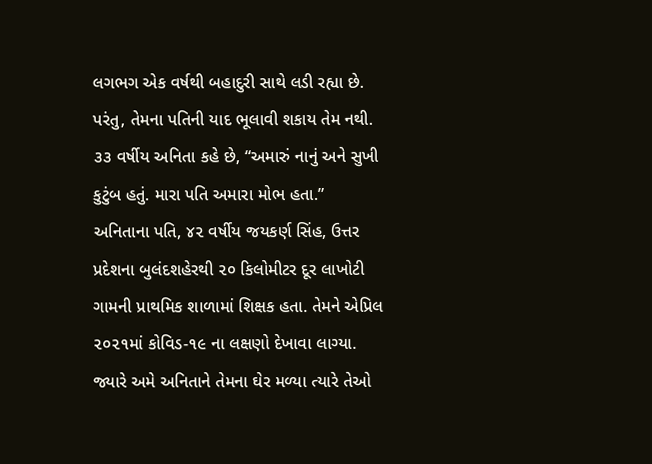લગભગ એક વર્ષથી બહાદુરી સાથે લડી રહ્યા છે. પરંતુ, તેમના પતિની યાદ ભૂલાવી શકાય તેમ નથી. ૩૩ વર્ષીય અનિતા કહે છે, “અમારું નાનું અને સુખી કુટુંબ હતું. મારા પતિ અમારા મોભ હતા.”
અનિતાના પતિ, ૪૨ વર્ષીય જયકર્ણ સિંહ, ઉત્તર પ્રદેશના બુલંદશહેરથી ૨૦ કિલોમીટર દૂર લાખોટી ગામની પ્રાથમિક શાળામાં શિક્ષક હતા. તેમને એપ્રિલ ૨૦૨૧માં કોવિડ-૧૯ ના લક્ષણો દેખાવા લાગ્યા. જ્યારે અમે અનિતાને તેમના ઘેર મળ્યા ત્યારે તેઓ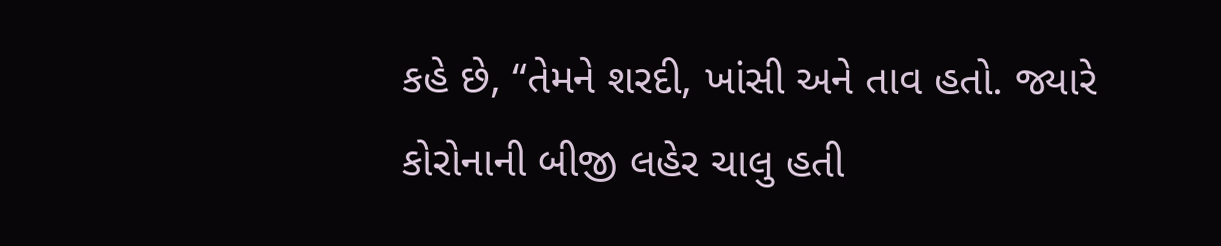કહે છે, “તેમને શરદી, ખાંસી અને તાવ હતો. જ્યારે કોરોનાની બીજી લહેર ચાલુ હતી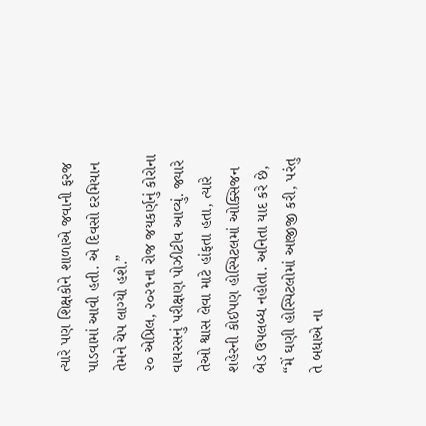ત્યારે પણ શિક્ષકોને શાળાએ જવાની ફરજ પાડવામાં આવી હતી. એ દિવસો દરમિયાન તેમને ચેપ લાગ્યો હશે.”
૨૦ એપ્રિલ, ૨૦૨૧ના રોજ જયકર્ણનું કોરોના વાયરસનું પરીક્ષણ પોઝીટીવ આવ્યું. જ્યારે તેઓ શ્વાસ લેવા માટે હાંફતા હતા, ત્યારે શહેરની કોઈપણ હોસ્પિટલમાં ઓક્સિજન બેડ ઉપલબ્ધ નહોતા. અનિતા યાદ કરે છે, “મેં ઘણી હોસ્પિટલોમાં આજીજી કરી, પરંતુ તે બધાએ ના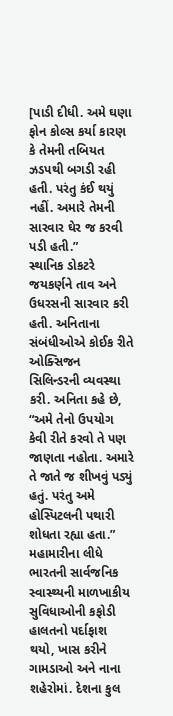[પાડી દીધી. અમે ઘણા ફોન કોલ્સ કર્યા કારણ કે તેમની તબિયત ઝડપથી બગડી રહી હતી. પરંતુ કંઈ થયું નહીં. અમારે તેમની સારવાર ઘેર જ કરવી પડી હતી.”
સ્થાનિક ડોકટરે જયકર્ણને તાવ અને ઉધરસની સારવાર કરી હતી. અનિતાના સંબંધીઓએ કોઈક રીતે ઓક્સિજન સિલિન્ડરની વ્યવસ્થા કરી. અનિતા કહે છે, “અમે તેનો ઉપયોગ કેવી રીતે કરવો તે પણ જાણતા નહોતા. અમારે તે જાતે જ શીખવું પડ્યું હતું. પરંતુ અમે હોસ્પિટલની પથારી શોધતા રહ્યા હતા.”
મહામારીના લીધે ભારતની સાર્વજનિક સ્વાસ્થ્યની માળખાકીય સુવિધાઓની કફોડી હાલતનો પર્દાફાશ થયો, ખાસ કરીને ગામડાઓ અને નાના શહેરોમાં. દેશના કુલ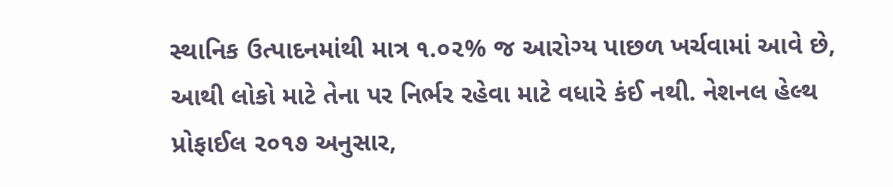સ્થાનિક ઉત્પાદનમાંથી માત્ર ૧.૦૨% જ આરોગ્ય પાછળ ખર્ચવામાં આવે છે, આથી લોકો માટે તેના પર નિર્ભર રહેવા માટે વધારે કંઈ નથી. નેશનલ હેલ્થ પ્રોફાઈલ ૨૦૧૭ અનુસાર,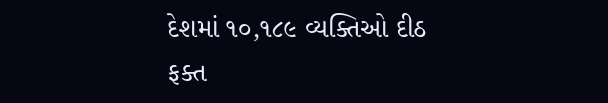દેશમાં ૧૦,૧૮૯ વ્યક્તિઓ દીઠ ફક્ત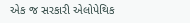એક જ સરકારી એલોપેથિક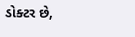ડોક્ટર છે,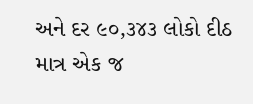અને દર ૯૦,૩૪૩ લોકો દીઠ માત્ર એક જ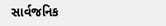સાર્વજનિક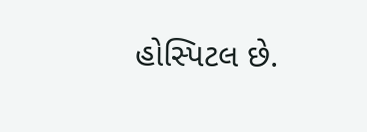હોસ્પિટલ છે.